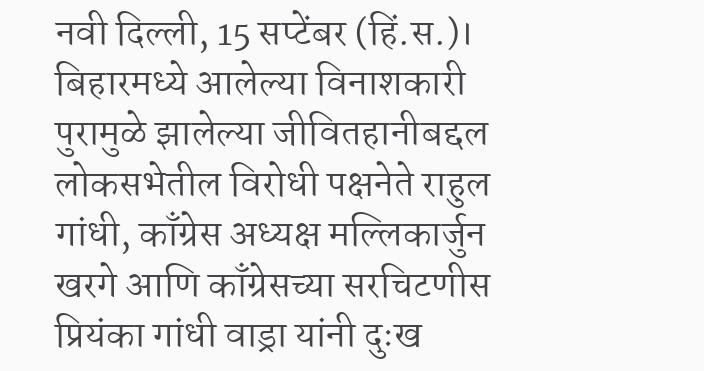नवी दिल्ली, 15 सप्टेंबर (हिं.स.)। बिहारमध्ये आलेल्या विनाशकारी पुरामुळे झालेल्या जीवितहानीबद्दल लोकसभेतील विरोधी पक्षनेते राहुल गांधी, काँग्रेस अध्यक्ष मल्लिकार्जुन खरगे आणि काँग्रेसच्या सरचिटणीस प्रियंका गांधी वाड्रा यांनी दुःख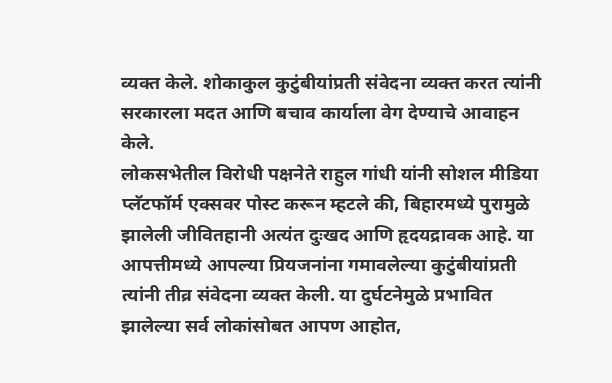व्यक्त केले. शोकाकुल कुटुंबीयांप्रती संवेदना व्यक्त करत त्यांनी सरकारला मदत आणि बचाव कार्याला वेग देण्याचे आवाहन केले.
लोकसभेतील विरोधी पक्षनेते राहुल गांधी यांनी सोशल मीडिया प्लॅटफॉर्म एक्सवर पोस्ट करून म्हटले की, बिहारमध्ये पुरामुळे झालेली जीवितहानी अत्यंत दुःखद आणि हृदयद्रावक आहे. या आपत्तीमध्ये आपल्या प्रियजनांना गमावलेल्या कुटुंबीयांप्रती त्यांनी तीव्र संवेदना व्यक्त केली. या दुर्घटनेमुळे प्रभावित झालेल्या सर्व लोकांसोबत आपण आहोत,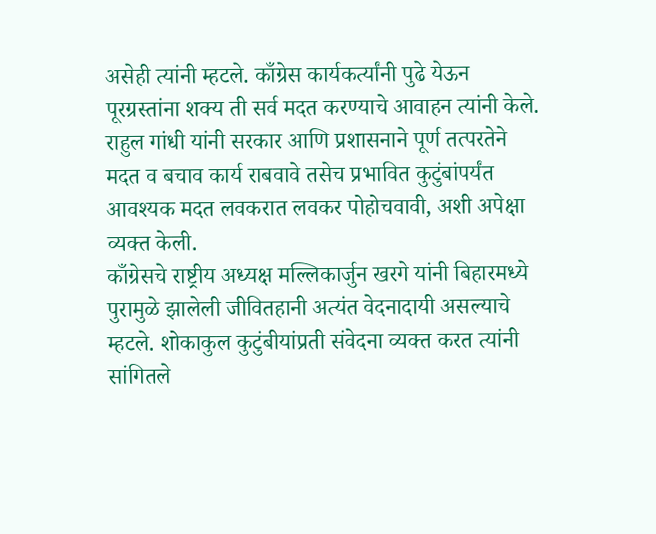असेही त्यांनी म्हटले. काँग्रेस कार्यकर्त्यांनी पुढे येऊन पूरग्रस्तांना शक्य ती सर्व मदत करण्याचे आवाहन त्यांनी केले. राहुल गांधी यांनी सरकार आणि प्रशासनाने पूर्ण तत्परतेने मदत व बचाव कार्य राबवावे तसेच प्रभावित कुटुंबांपर्यंत आवश्यक मदत लवकरात लवकर पोहोचवावी, अशी अपेक्षा व्यक्त केली.
काँग्रेसचे राष्ट्रीय अध्यक्ष मल्लिकार्जुन खरगे यांनी बिहारमध्ये पुरामुळे झालेली जीवितहानी अत्यंत वेदनादायी असल्याचे म्हटले. शोकाकुल कुटुंबीयांप्रती संवेदना व्यक्त करत त्यांनी सांगितले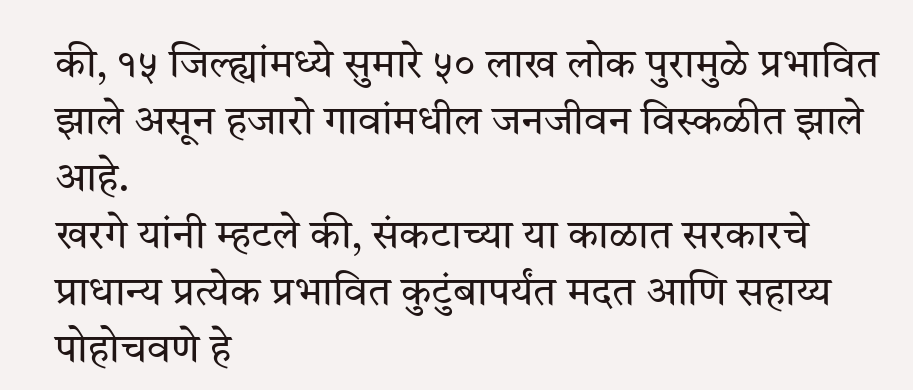की, १५ जिल्ह्यांमध्ये सुमारे ५० लाख लोक पुरामुळे प्रभावित झाले असून हजारो गावांमधील जनजीवन विस्कळीत झाले आहे.
खरगे यांनी म्हटले की, संकटाच्या या काळात सरकारचे प्राधान्य प्रत्येक प्रभावित कुटुंबापर्यंत मदत आणि सहाय्य पोहोचवणे हे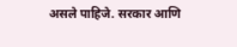असले पाहिजे. सरकार आणि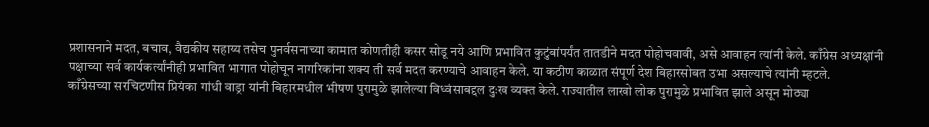प्रशासनाने मदत, बचाव, वैद्यकीय सहाय्य तसेच पुनर्वसनाच्या कामात कोणतीही कसर सोडू नये आणि प्रभावित कुटुंबांपर्यंत तातडीने मदत पोहोचवावी, असे आवाहन त्यांनी केले. काँग्रेस अध्यक्षांनी पक्षाच्या सर्व कार्यकर्त्यांनीही प्रभावित भागात पोहोचून नागरिकांना शक्य ती सर्व मदत करण्याचे आवाहन केले. या कठीण काळात संपूर्ण देश बिहारसोबत उभा असल्याचे त्यांनी म्हटले.
काँग्रेसच्या सरचिटणीस प्रियंका गांधी वाड्रा यांनी बिहारमधील भीषण पुरामुळे झालेल्या विध्वंसाबद्दल दुःख व्यक्त केले. राज्यातील लाखो लोक पुरामुळे प्रभावित झाले असून मोठ्या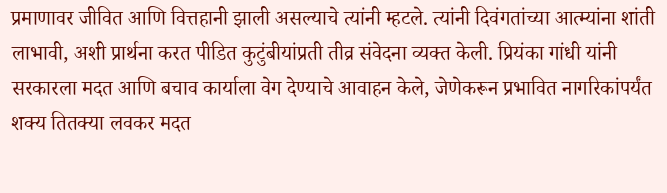प्रमाणावर जीवित आणि वित्तहानी झाली असल्याचे त्यांनी म्हटले. त्यांनी दिवंगतांच्या आत्म्यांना शांती लाभावी, अशी प्रार्थना करत पीडित कुटुंबीयांप्रती तीव्र संवेदना व्यक्त केली. प्रियंका गांधी यांनी सरकारला मदत आणि बचाव कार्याला वेग देण्याचे आवाहन केले, जेणेकरून प्रभावित नागरिकांपर्यंत शक्य तितक्या लवकर मदत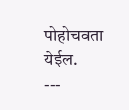पोहोचवता येईल.
---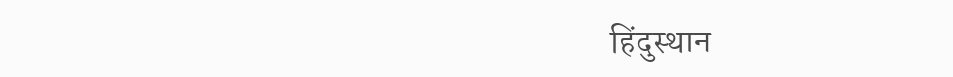हिंदुस्थान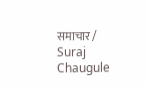समाचार / Suraj Chaugule